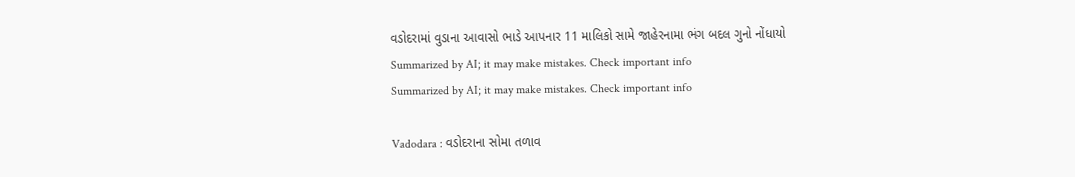વડોદરામાં વુડાના આવાસો ભાડે આપનાર 11 માલિકો સામે જાહેરનામા ભંગ બદલ ગુનો નોંધાયો
Summarized by AI; it may make mistakes. Check important info
Summarized by AI; it may make mistakes. Check important info

Vadodara : વડોદરાના સોમા તળાવ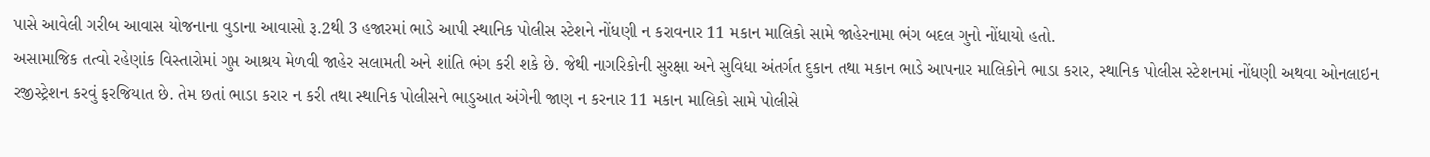પાસે આવેલી ગરીબ આવાસ યોજનાના વુડાના આવાસો રૂ.2થી 3 હજારમાં ભાડે આપી સ્થાનિક પોલીસ સ્ટેશને નોંધણી ન કરાવનાર 11 મકાન માલિકો સામે જાહેરનામા ભંગ બદલ ગુનો નોંધાયો હતો.
અસામાજિક તત્વો રહેણાંક વિસ્તારોમાં ગુપ્ત આશ્રય મેળવી જાહેર સલામતી અને શાંતિ ભંગ કરી શકે છે. જેથી નાગરિકોની સુરક્ષા અને સુવિધા અંતર્ગત દુકાન તથા મકાન ભાડે આપનાર માલિકોને ભાડા કરાર, સ્થાનિક પોલીસ સ્ટેશનમાં નોંધણી અથવા ઓનલાઇન રજીસ્ટ્રેશન કરવું ફરજિયાત છે. તેમ છતાં ભાડા કરાર ન કરી તથા સ્થાનિક પોલીસને ભાડુઆત અંગેની જાણ ન કરનાર 11 મકાન માલિકો સામે પોલીસે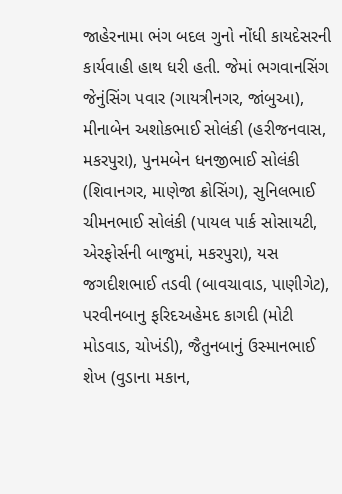જાહેરનામા ભંગ બદલ ગુનો નોંધી કાયદેસરની કાર્યવાહી હાથ ધરી હતી. જેમાં ભગવાનસિંગ જેનુંસિંગ પવાર (ગાયત્રીનગર, જાંબુઆ), મીનાબેન અશોકભાઈ સોલંકી (હરીજનવાસ, મકરપુરા), પુનમબેન ધનજીભાઈ સોલંકી (શિવાનગર, માણેજા ક્રોસિંગ), સુનિલભાઈ ચીમનભાઈ સોલંકી (પાયલ પાર્ક સોસાયટી, એરફોર્સની બાજુમાં, મકરપુરા), યસ જગદીશભાઈ તડવી (બાવચાવાડ, પાણીગેટ), પરવીનબાનુ ફરિદઅહેમદ કાગદી (મોટી મોડવાડ, ચોખંડી), જૈતુનબાનું ઉસ્માનભાઈ શેખ (વુડાના મકાન,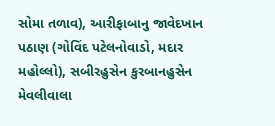સોમા તળાવ), આરીફાબાનુ જાવેદખાન પઠાણ (ગોવિંદ પટેલનોવાડો, મદાર મહોલ્લો), સબીરહુસેન કુરબાનહુસેન મેવલીવાલા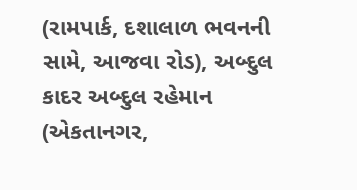(રામપાર્ક, દશાલાળ ભવનની સામે, આજવા રોડ), અબ્દુલ કાદર અબ્દુલ રહેમાન (એકતાનગર,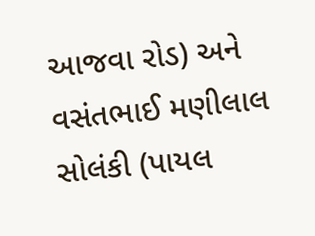આજવા રોડ) અને વસંતભાઈ મણીલાલ સોલંકી (પાયલ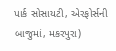પાર્ક સોસાયટી, એરફોર્સની બાજુમાં, મકરપુરા)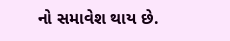નો સમાવેશ થાય છે.